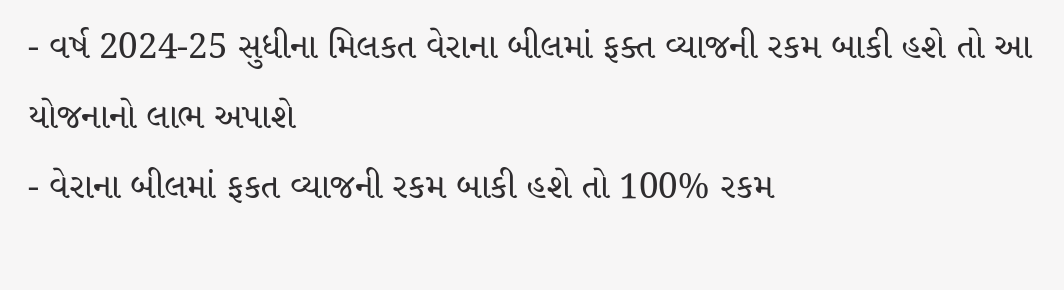- વર્ષ 2024-25 સુધીના મિલકત વેરાના બીલમાં ફક્ત વ્યાજની રકમ બાકી હશે તો આ યોજનાનો લાભ અપાશે
- વેરાના બીલમાં ફકત વ્યાજની રકમ બાકી હશે તો 100% રકમ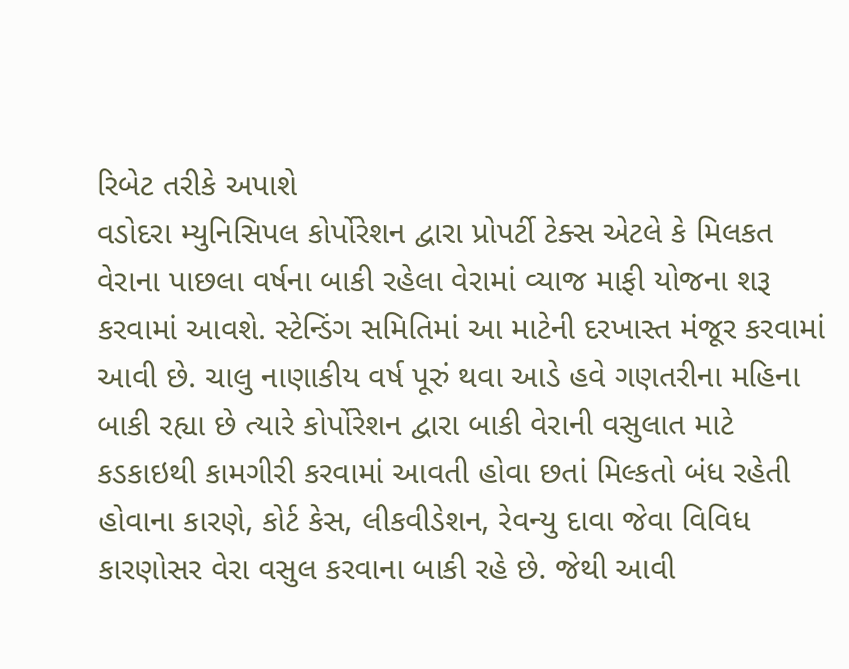રિબેટ તરીકે અપાશે
વડોદરા મ્યુનિસિપલ કોર્પોરેશન દ્વારા પ્રોપર્ટી ટેક્સ એટલે કે મિલકત વેરાના પાછલા વર્ષના બાકી રહેલા વેરામાં વ્યાજ માફી યોજના શરૂ કરવામાં આવશે. સ્ટેન્ડિંગ સમિતિમાં આ માટેની દરખાસ્ત મંજૂર કરવામાં આવી છે. ચાલુ નાણાકીય વર્ષ પૂરું થવા આડે હવે ગણતરીના મહિના બાકી રહ્યા છે ત્યારે કોર્પોરેશન દ્વારા બાકી વેરાની વસુલાત માટે કડકાઇથી કામગીરી કરવામાં આવતી હોવા છતાં મિલ્કતો બંધ રહેતી હોવાના કારણે, કોર્ટ કેસ, લીકવીડેશન, રેવન્યુ દાવા જેવા વિવિધ કારણોસર વેરા વસુલ કરવાના બાકી રહે છે. જેથી આવી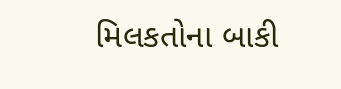મિલકતોના બાકી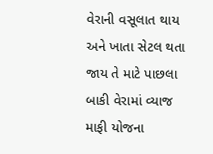વેરાની વસૂલાત થાય અને ખાતા સેટલ થતા જાય તે માટે પાછલા બાકી વેરામાં વ્યાજ માફી યોજના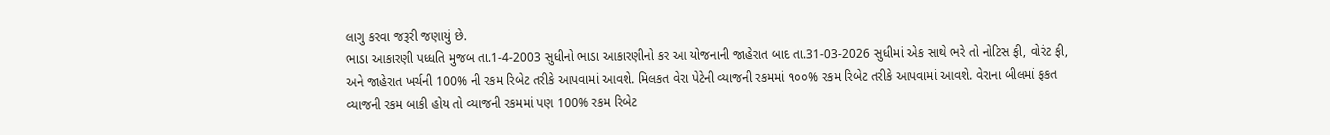લાગુ કરવા જરૂરી જણાયું છે.
ભાડા આકારણી પધ્ધતિ મુજબ તા.1-4-2003 સુધીનો ભાડા આકારણીનો કર આ યોજનાની જાહેરાત બાદ તા.31-03-2026 સુધીમાં એક સાથે ભરે તો નોટિસ ફી, વોરંટ ફી, અને જાહેરાત ખર્ચની 100% ની રકમ રિબેટ તરીકે આપવામાં આવશે. મિલકત વેરા પેટેની વ્યાજની રકમમાં ૧૦૦% રકમ રિબેટ તરીકે આપવામાં આવશે. વેરાના બીલમાં ફકત વ્યાજની રકમ બાકી હોય તો વ્યાજની રકમમાં પણ 100% રકમ રિબેટ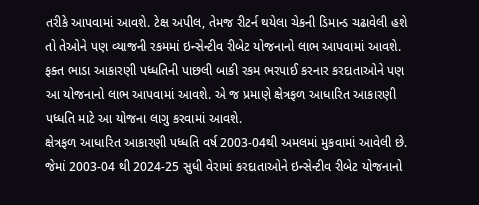તરીકે આપવામાં આવશે. ટેક્ષ અપીલ, તેમજ રીટર્ન થયેલા ચેકની ડિમાન્ડ ચઢાવેલી હશે તો તેઓને પણ વ્યાજની રકમમાં ઇન્સેન્ટીવ રીબેટ યોજનાનો લાભ આપવામાં આવશે. ફક્ત ભાડા આકારણી પધ્ધતિની પાછલી બાકી રકમ ભરપાઈ કરનાર કરદાતાઓને પણ આ યોજનાનો લાભ આપવામાં આવશે. એ જ પ્રમાણે ક્ષેત્રફળ આધારિત આકારણી પધ્ધતિ માટે આ યોજના લાગુ કરવામાં આવશે.
ક્ષેત્રફળ આધારિત આકારણી પધ્ધતિ વર્ષ 2003-04થી અમલમાં મુકવામાં આવેલી છે. જેમાં 2003-04 થી 2024-25 સુધી વેરામાં કરદાતાઓને ઇન્સેન્ટીવ રીબેટ યોજનાનો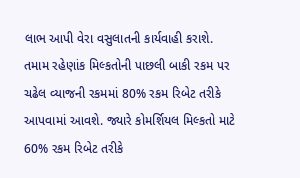લાભ આપી વેરા વસુલાતની કાર્યવાહી કરાશે. તમામ રહેણાંક મિલ્કતોની પાછલી બાકી રકમ પર ચઢેલ વ્યાજની રકમમાં 80% રકમ રિબેટ તરીકે આપવામાં આવશે. જ્યારે કોમર્શિયલ મિલ્કતો માટે 60% રકમ રિબેટ તરીકે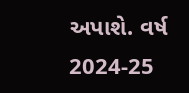અપાશે. વર્ષ 2024-25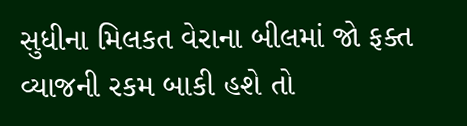સુધીના મિલકત વેરાના બીલમાં જો ફક્ત વ્યાજની રકમ બાકી હશે તો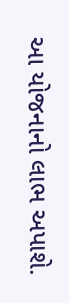આ યોજનાનો લાભ અપાશે.